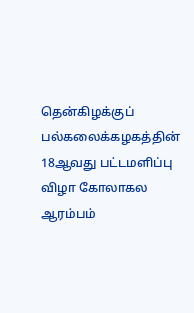தென்கிழக்குப் பல்கலைக்கழகத்தின் 18ஆவது பட்டமளிப்பு விழா கோலாகல ஆரம்பம்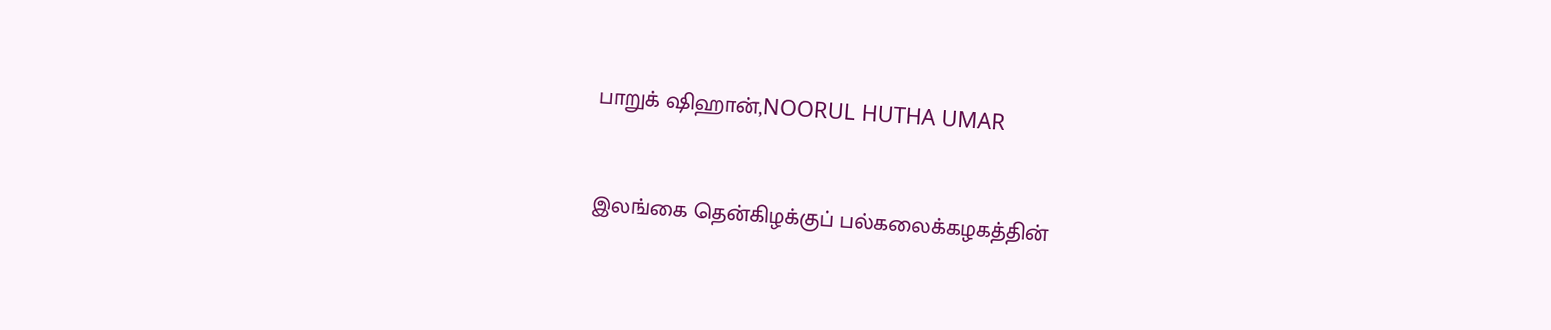பாறுக் ஷிஹான்,NOORUL HUTHA UMAR


இலங்கை தென்கிழக்குப் பல்கலைக்கழகத்தின்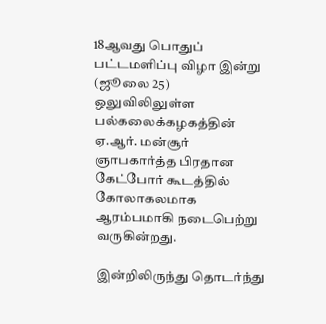18ஆவது பொதுப் பட்டமளிப்பு விழா இன்று (ஜூலை 25) ஒலுவிலிலுள்ள பல்கலைக்கழகத்தின் ஏ.ஆர். மன்சூர் ஞாபகார்த்த பிரதான கேட்போர் கூடத்தில் கோலாகலமாக ஆரம்பமாகி நடைபெற்று வருகின்றது.

இன்றிலிருந்து தொடர்ந்து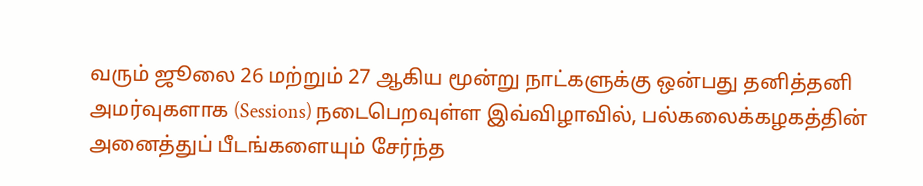வரும் ஜூலை 26 மற்றும் 27 ஆகிய மூன்று நாட்களுக்கு ஒன்பது தனித்தனி அமர்வுகளாக (Sessions) நடைபெறவுள்ள இவ்விழாவில், பல்கலைக்கழகத்தின் அனைத்துப் பீடங்களையும் சேர்ந்த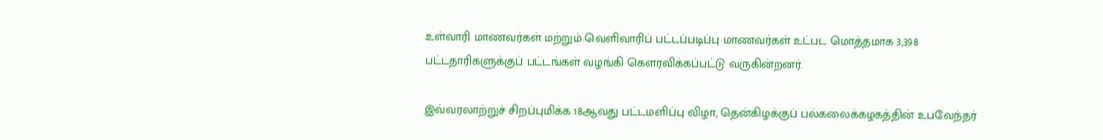உள்வாரி மாணவர்கள் மற்றும் வெளிவாரிப் பட்டப்படிப்பு மாணவர்கள் உட்பட மொத்தமாக 3,398 பட்டதாரிகளுக்குப் பட்டங்கள் வழங்கி கௌரவிக்கப்பட்டு வருகின்றனர்.

இவ்வரலாற்றுச் சிறப்புமிக்க 18ஆவது பட்டமளிப்பு விழா, தென்கிழக்குப் பல்கலைக்கழகத்தின் உபவேந்தர்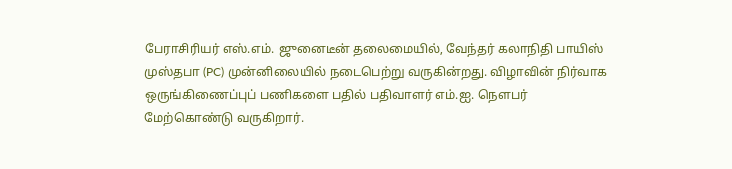பேராசிரியர் எஸ்.எம். ஜுனைடீன் தலைமையில், வேந்தர் கலாநிதி பாயிஸ் முஸ்தபா (PC) முன்னிலையில் நடைபெற்று வருகின்றது. விழாவின் நிர்வாக ஒருங்கிணைப்புப் பணிகளை பதில் பதிவாளர் எம்.ஐ. நௌபர் மேற்கொண்டு வருகிறார்.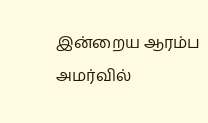இன்றைய ஆரம்ப அமர்வில்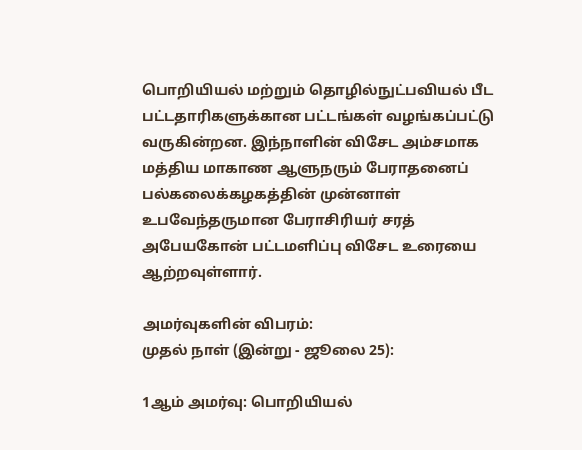பொறியியல் மற்றும் தொழில்நுட்பவியல் பீட பட்டதாரிகளுக்கான பட்டங்கள் வழங்கப்பட்டு வருகின்றன. இந்நாளின் விசேட அம்சமாக மத்திய மாகாண ஆளுநரும் பேராதனைப் பல்கலைக்கழகத்தின் முன்னாள் உபவேந்தருமான பேராசிரியர் சரத் அபேயகோன் பட்டமளிப்பு விசேட உரையை ஆற்றவுள்ளார்.

அமர்வுகளின் விபரம்:
முதல் நாள் (இன்று - ஜூலை 25):

1ஆம் அமர்வு: பொறியியல்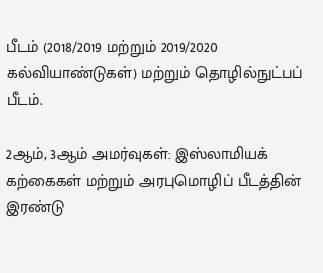பீடம் (2018/2019 மற்றும் 2019/2020 கல்வியாண்டுகள்) மற்றும் தொழில்நுட்பப் பீடம்.

2ஆம், 3ஆம் அமர்வுகள்: இஸ்லாமியக் கற்கைகள் மற்றும் அரபுமொழிப் பீடத்தின் இரண்டு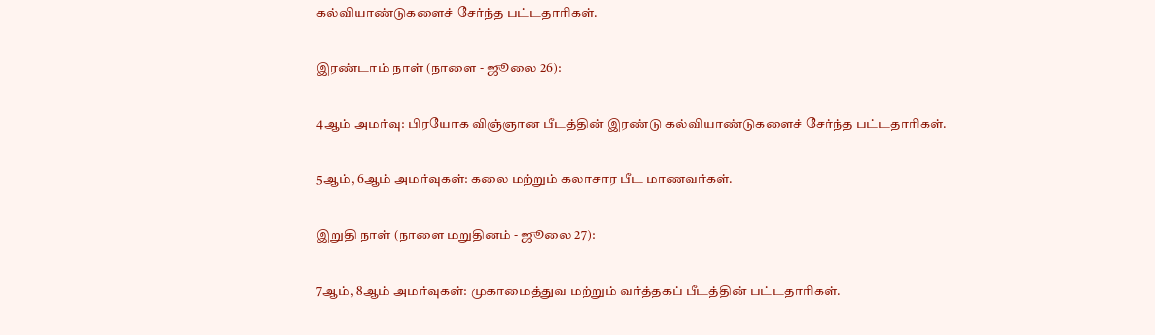கல்வியாண்டுகளைச் சேர்ந்த பட்டதாரிகள்.

இரண்டாம் நாள் (நாளை - ஜூலை 26):

4ஆம் அமர்வு: பிரயோக விஞ்ஞான பீடத்தின் இரண்டு கல்வியாண்டுகளைச் சேர்ந்த பட்டதாரிகள்.

5ஆம், 6ஆம் அமர்வுகள்: கலை மற்றும் கலாசார பீட மாணவர்கள்.

இறுதி நாள் (நாளை மறுதினம் - ஜூலை 27):

7ஆம், 8ஆம் அமர்வுகள்: முகாமைத்துவ மற்றும் வர்த்தகப் பீடத்தின் பட்டதாரிகள்.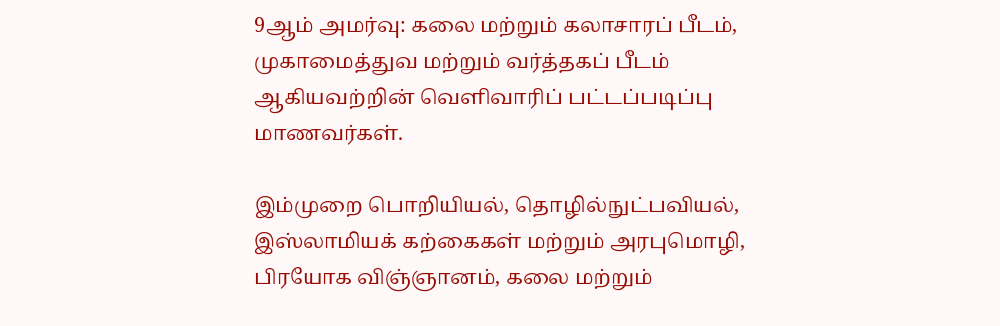9ஆம் அமர்வு: கலை மற்றும் கலாசாரப் பீடம், முகாமைத்துவ மற்றும் வர்த்தகப் பீடம் ஆகியவற்றின் வெளிவாரிப் பட்டப்படிப்பு மாணவர்கள்.

இம்முறை பொறியியல், தொழில்நுட்பவியல், இஸ்லாமியக் கற்கைகள் மற்றும் அரபுமொழி, பிரயோக விஞ்ஞானம், கலை மற்றும்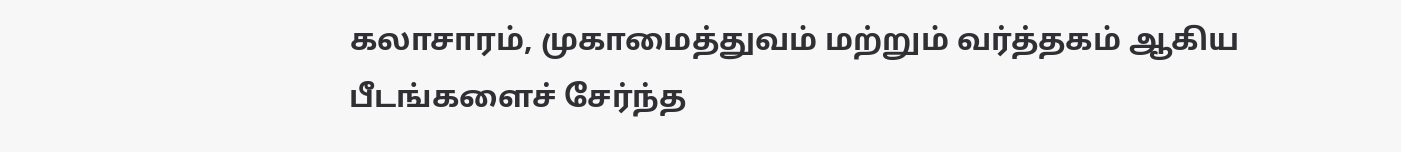கலாசாரம், முகாமைத்துவம் மற்றும் வர்த்தகம் ஆகிய பீடங்களைச் சேர்ந்த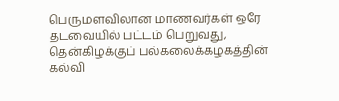பெருமளவிலான மாணவர்கள் ஒரே தடவையில் பட்டம் பெறுவது, தென்கிழக்குப் பல்கலைக்கழகத்தின் கல்வி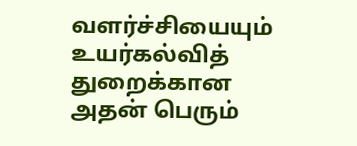வளர்ச்சியையும் உயர்கல்வித் துறைக்கான அதன் பெரும்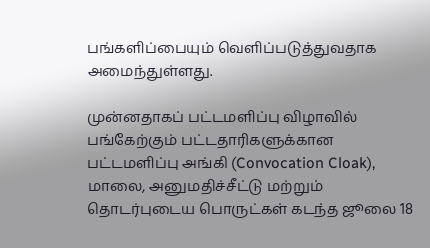பங்களிப்பையும் வெளிப்படுத்துவதாக அமைந்துள்ளது.

முன்னதாகப் பட்டமளிப்பு விழாவில் பங்கேற்கும் பட்டதாரிகளுக்கான பட்டமளிப்பு அங்கி (Convocation Cloak), மாலை, அனுமதிச்சீட்டு மற்றும் தொடர்புடைய பொருட்கள் கடந்த ஜூலை 18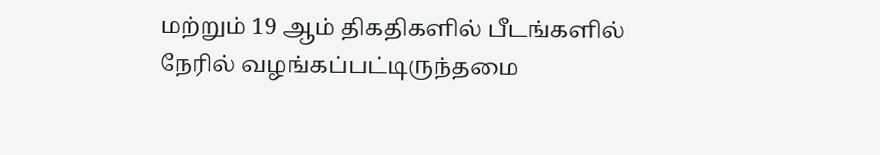மற்றும் 19 ஆம் திகதிகளில் பீடங்களில் நேரில் வழங்கப்பட்டிருந்தமை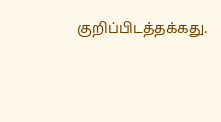குறிப்பிடத்தக்கது.